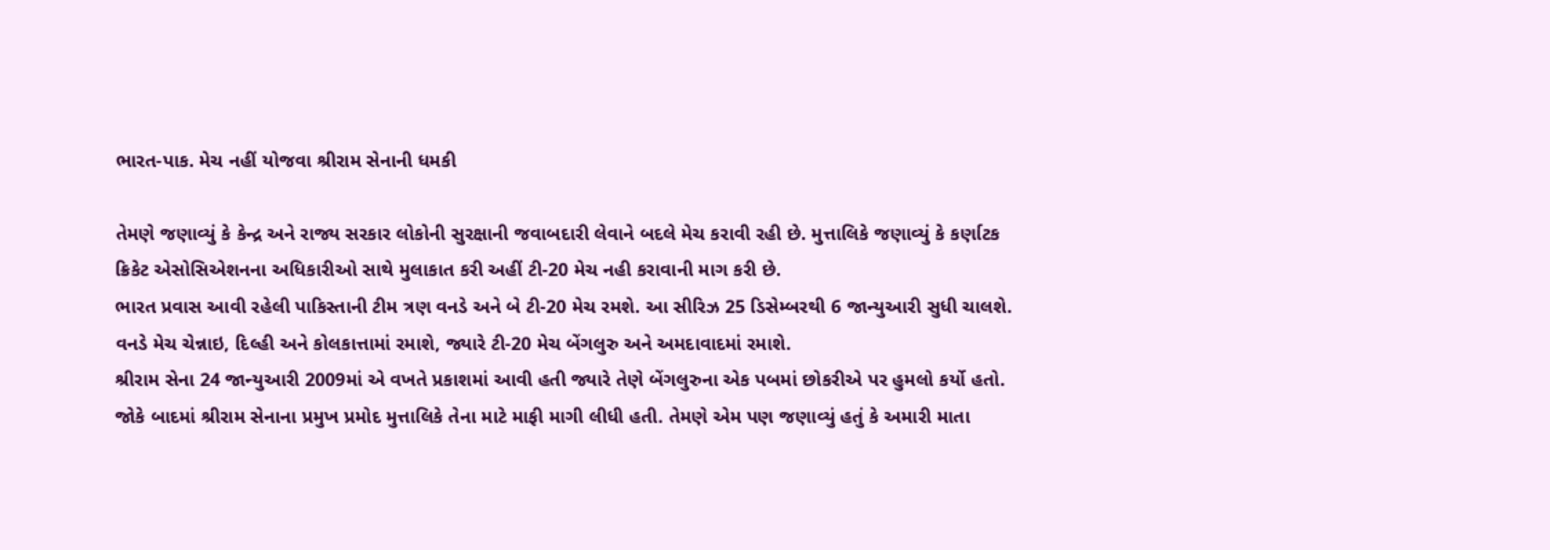ભારત-પાક. મેચ નહીં યોજવા શ્રીરામ સેનાની ધમકી

તેમણે જણાવ્યું કે કેન્દ્ર અને રાજ્ય સરકાર લોકોની સુરક્ષાની જવાબદારી લેવાને બદલે મેચ કરાવી રહી છે. મુત્તાલિકે જણાવ્યું કે કર્ણાટક ક્રિકેટ એસોસિએશનના અધિકારીઓ સાથે મુલાકાત કરી અહીં ટી-20 મેચ નહી કરાવાની માગ કરી છે.
ભારત પ્રવાસ આવી રહેલી પાકિસ્તાની ટીમ ત્રણ વનડે અને બે ટી-20 મેચ રમશે. આ સીરિઝ 25 ડિસેમ્બરથી 6 જાન્યુઆરી સુધી ચાલશે. વનડે મેચ ચેન્નાઇ, દિલ્હી અને કોલકાત્તામાં રમાશે, જ્યારે ટી-20 મેચ બેંગલુરુ અને અમદાવાદમાં રમાશે.
શ્રીરામ સેના 24 જાન્યુઆરી 2009માં એ વખતે પ્રકાશમાં આવી હતી જ્યારે તેણે બેંગલુરુના એક પબમાં છોકરીએ પર હુમલો કર્યો હતો. જોકે બાદમાં શ્રીરામ સેનાના પ્રમુખ પ્રમોદ મુત્તાલિકે તેના માટે માફી માગી લીધી હતી. તેમણે એમ પણ જણાવ્યું હતું કે અમારી માતા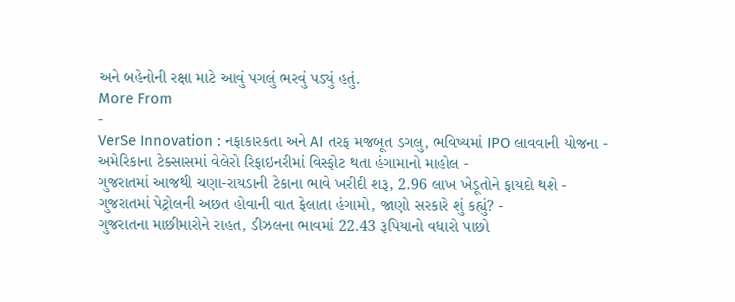અને બહેનોની રક્ષા માટે આવું પગલું ભરવું પડ્યું હતું.
More From
-
VerSe Innovation : નફાકારકતા અને AI તરફ મજબૂત ડગલુ, ભવિષ્યમાં IPO લાવવાની યોજના -
અમેરિકાના ટેક્સાસમાં વેલેરો રિફાઇનરીમાં વિસ્ફોટ થતા હંગામાનો માહોલ -
ગુજરાતમાં આજથી ચણા-રાયડાની ટેકાના ભાવે ખરીદી શરૂ, 2.96 લાખ ખેડૂતોને ફાયદો થશે -
ગુજરાતમાં પેટ્રોલની અછત હોવાની વાત ફેલાતા હંગામો, જાણો સરકારે શું કહ્યું? -
ગુજરાતના માછીમારોને રાહત, ડીઝલના ભાવમાં 22.43 રૂપિયાનો વધારો પાછો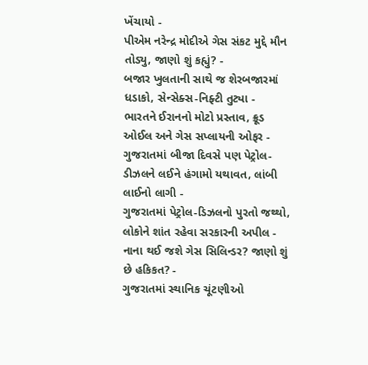ખેંચાયો -
પીએમ નરેન્દ્ર મોદીએ ગેસ સંકટ મુદ્દે મૌન તોડ્યુ, જાણો શું કહ્યું? -
બજાર ખુલતાની સાથે જ શેરબજારમાં ધડાકો, સેન્સેક્સ-નિફ્ટી તુટ્યા -
ભારતને ઈરાનનો મોટો પ્રસ્તાવ, ક્રૂડ ઓઈલ અને ગેસ સપ્લાયની ઓફર -
ગુજરાતમાં બીજા દિવસે પણ પેટ્રોલ-ડીઝલને લઈને હંગામો યથાવત, લાંબી લાઈનો લાગી -
ગુજરાતમાં પેટ્રોલ-ડિઝલનો પુરતો જથ્થો, લોકોને શાંત રહેવા સરકારની અપીલ -
નાના થઈ જશે ગેસ સિલિન્ડર? જાણો શું છે હકિકત? -
ગુજરાતમાં સ્થાનિક ચૂંટણીઓ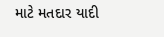માટે મતદાર યાદી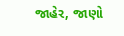જાહેર, જાણો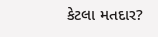કેટલા મતદાર?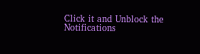Click it and Unblock the Notifications